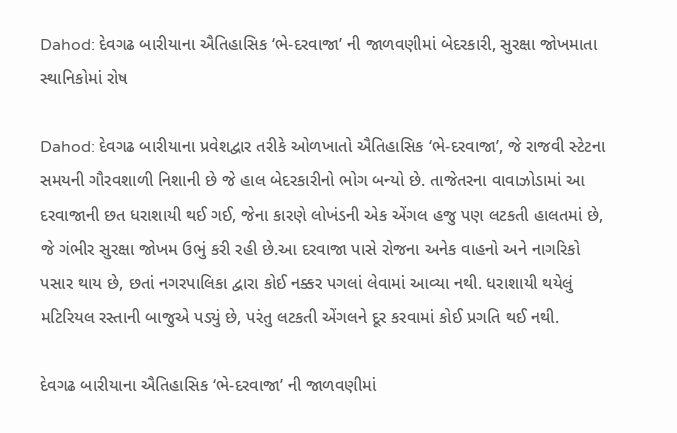Dahod: દેવગઢ બારીયાના ઐતિહાસિક ‘ભે-દરવાજા’ ની જાળવણીમાં બેદરકારી, સુરક્ષા જોખમાતા સ્થાનિકોમાં રોષ

Dahod: દેવગઢ બારીયાના પ્રવેશદ્વાર તરીકે ઓળખાતો ઐતિહાસિક ‘ભે-દરવાજા’, જે રાજવી સ્ટેટના સમયની ગૌરવશાળી નિશાની છે જે હાલ બેદરકારીનો ભોગ બન્યો છે. તાજેતરના વાવાઝોડામાં આ દરવાજાની છત ધરાશાયી થઈ ગઈ, જેના કારણે લોખંડની એક એંગલ હજુ પણ લટકતી હાલતમાં છે, જે ગંભીર સુરક્ષા જોખમ ઉભું કરી રહી છે.આ દરવાજા પાસે રોજના અનેક વાહનો અને નાગરિકો પસાર થાય છે, છતાં નગરપાલિકા દ્વારા કોઈ નક્કર પગલાં લેવામાં આવ્યા નથી. ધરાશાયી થયેલું મટિરિયલ રસ્તાની બાજુએ પડ્યું છે, પરંતુ લટકતી એંગલને દૂર કરવામાં કોઈ પ્રગતિ થઈ નથી.

દેવગઢ બારીયાના ઐતિહાસિક ‘ભે-દરવાજા’ ની જાળવણીમાં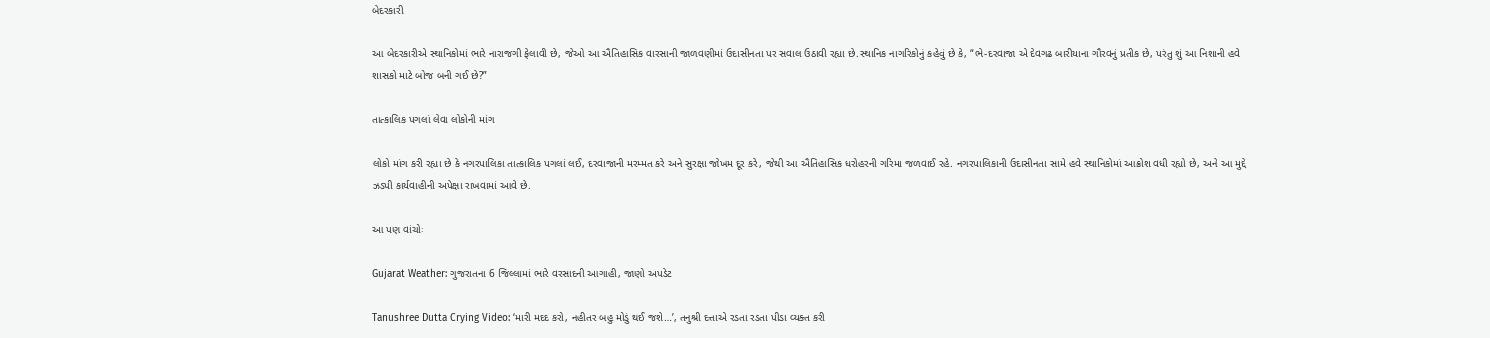બેદરકારી

આ બેદરકારીએ સ્થાનિકોમાં ભારે નારાજગી ફેલાવી છે, જેઓ આ ઐતિહાસિક વારસાની જાળવણીમાં ઉદાસીનતા પર સવાલ ઉઠાવી રહ્યા છે.સ્થાનિક નાગરિકોનું કહેવું છે કે, “ભે-દરવાજા એ દેવગઢ બારીયાના ગૌરવનું પ્રતીક છે, પરંતુ શું આ નિશાની હવે શાસકો માટે બોજ બની ગઈ છે?”

તાત્કાલિક પગલાં લેવા લોકોની માંગ

લોકો માંગ કરી રહ્યા છે કે નગરપાલિકા તાત્કાલિક પગલાં લઈ, દરવાજાની મરમ્મત કરે અને સુરક્ષા જોખમ દૂર કરે, જેથી આ ઐતિહાસિક ધરોહરની ગરિમા જળવાઈ રહે. નગરપાલિકાની ઉદાસીનતા સામે હવે સ્થાનિકોમાં આક્રોશ વધી રહ્યો છે, અને આ મુદ્દે ઝડપી કાર્યવાહીની અપેક્ષા રાખવામાં આવે છે.

આ પણ વાંચોઃ

Gujarat Weather: ગુજરાતના 6 જિલ્લામાં ભારે વરસાદની આગાહી, જાણો અપડેટ

Tanushree Dutta Crying Video: ‘મારી મદદ કરો, નહીતર બહુ મોડું થઈ જશે…’, તનુશ્રી દત્તાએ રડતા રડતા પીડા વ્યક્ત કરી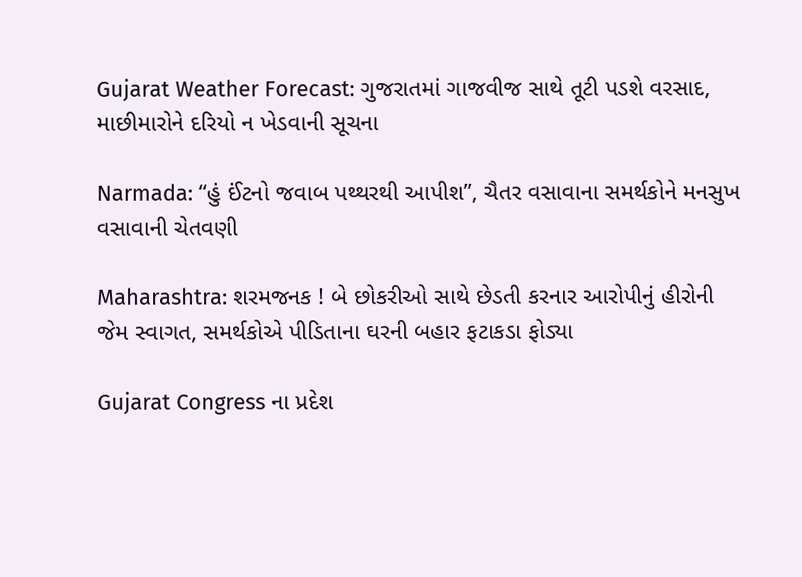Gujarat Weather Forecast: ગુજરાતમાં ગાજવીજ સાથે તૂટી પડશે વરસાદ, માછીમારોને દરિયો ન ખેડવાની સૂચના

Narmada: “હું ઈંટનો જવાબ પથ્થરથી આપીશ”, ચૈતર વસાવાના સમર્થકોને મનસુખ વસાવાની ચેતવણી

Maharashtra: શરમજનક ! બે છોકરીઓ સાથે છેડતી કરનાર આરોપીનું હીરોની જેમ સ્વાગત, સમર્થકોએ પીડિતાના ઘરની બહાર ફટાકડા ફોડ્યા

Gujarat Congress ના પ્રદેશ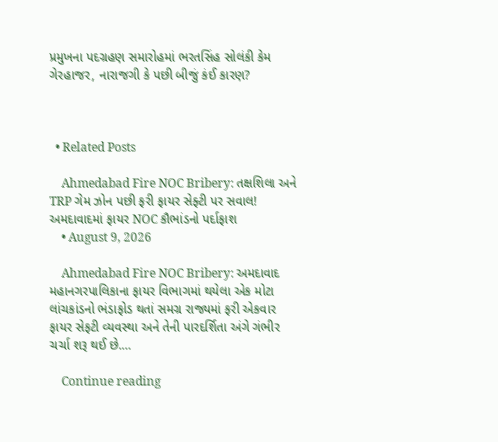પ્રમુખના પદગ્રહણ સમારોહમાં ભરતસિંહ સોલંકી કેમ ગેરહાજર, નારાજગી કે પછી બીજું કંઈ કારણ?



  • Related Posts

    Ahmedabad Fire NOC Bribery: તક્ષશિલા અને TRP ગેમ ઝોન પછી ફરી ફાયર સેફ્ટી પર સવાલ! અમદાવાદમાં ફાયર NOC કૌભાંડનો પર્દાફાશ
    • August 9, 2026

    Ahmedabad Fire NOC Bribery: અમદાવાદ મહાનગરપાલિકાના ફાયર વિભાગમાં થયેલા એક મોટા લાંચકાંડનો ભંડાફોડ થતાં સમગ્ર રાજ્યમાં ફરી એકવાર ફાયર સેફટી વ્યવસ્થા અને તેની પારદર્શિતા અંગે ગંભીર ચર્ચા શરૂ થઈ છે.…

    Continue reading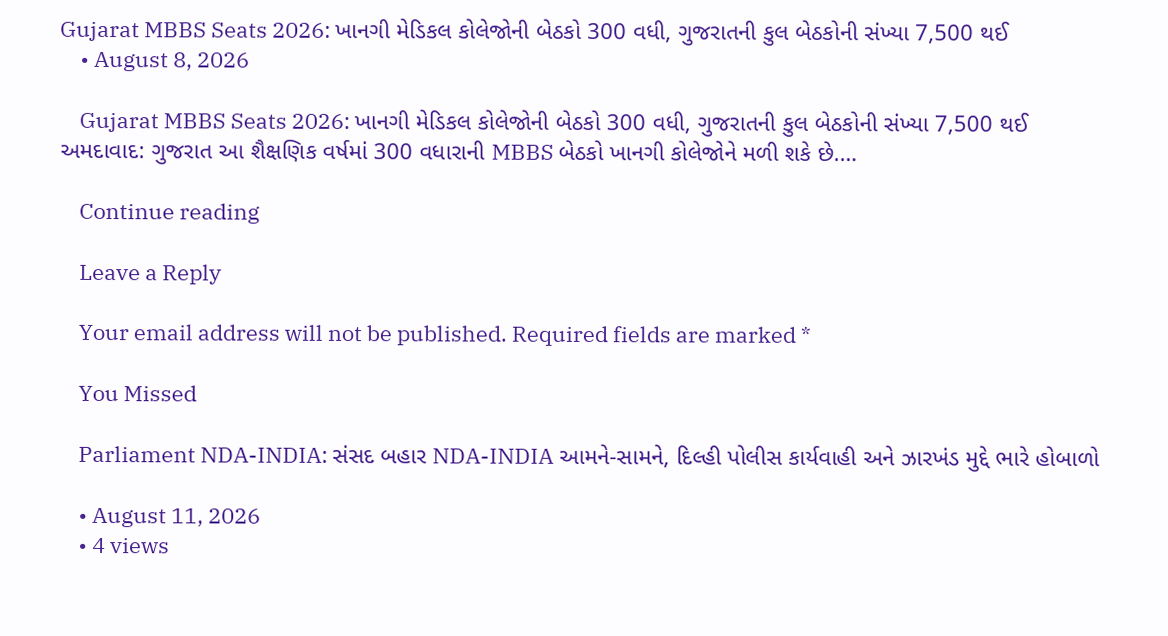Gujarat MBBS Seats 2026: ખાનગી મેડિકલ કોલેજોની બેઠકો 300 વધી, ગુજરાતની કુલ બેઠકોની સંખ્યા 7,500 થઈ
    • August 8, 2026

    Gujarat MBBS Seats 2026: ખાનગી મેડિકલ કોલેજોની બેઠકો 300 વધી, ગુજરાતની કુલ બેઠકોની સંખ્યા 7,500 થઈ અમદાવાદ: ગુજરાત આ શૈક્ષણિક વર્ષમાં 300 વધારાની MBBS બેઠકો ખાનગી કોલેજોને મળી શકે છે.…

    Continue reading

    Leave a Reply

    Your email address will not be published. Required fields are marked *

    You Missed

    Parliament NDA-INDIA: સંસદ બહાર NDA-INDIA આમને-સામને, દિલ્હી પોલીસ કાર્યવાહી અને ઝારખંડ મુદ્દે ભારે હોબાળો

    • August 11, 2026
    • 4 views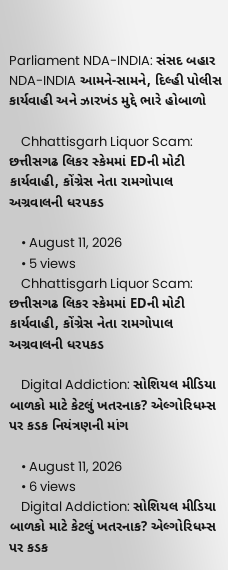Parliament NDA-INDIA: સંસદ બહાર NDA-INDIA આમને-સામને, દિલ્હી પોલીસ કાર્યવાહી અને ઝારખંડ મુદ્દે ભારે હોબાળો

    Chhattisgarh Liquor Scam: છત્તીસગઢ લિકર સ્કેમમાં EDની મોટી કાર્યવાહી, કોંગ્રેસ નેતા રામગોપાલ અગ્રવાલની ધરપકડ

    • August 11, 2026
    • 5 views
    Chhattisgarh Liquor Scam: છત્તીસગઢ લિકર સ્કેમમાં EDની મોટી કાર્યવાહી, કોંગ્રેસ નેતા રામગોપાલ અગ્રવાલની ધરપકડ

    Digital Addiction: સોશિયલ મીડિયા બાળકો માટે કેટલું ખતરનાક? એલ્ગોરિધમ્સ પર કડક નિયંત્રણની માંગ

    • August 11, 2026
    • 6 views
    Digital Addiction: સોશિયલ મીડિયા બાળકો માટે કેટલું ખતરનાક? એલ્ગોરિધમ્સ પર કડક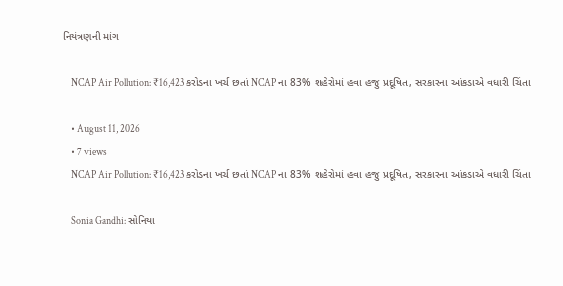નિયંત્રણની માંગ

    NCAP Air Pollution: ₹16,423 કરોડના ખર્ચ છતાં NCAP ના 83% શહેરોમાં હવા હજુ પ્રદૂષિત, સરકારના આંકડાએ વધારી ચિંતા

    • August 11, 2026
    • 7 views
    NCAP Air Pollution: ₹16,423 કરોડના ખર્ચ છતાં NCAP ના 83% શહેરોમાં હવા હજુ પ્રદૂષિત, સરકારના આંકડાએ વધારી ચિંતા

    Sonia Gandhi: સોનિયા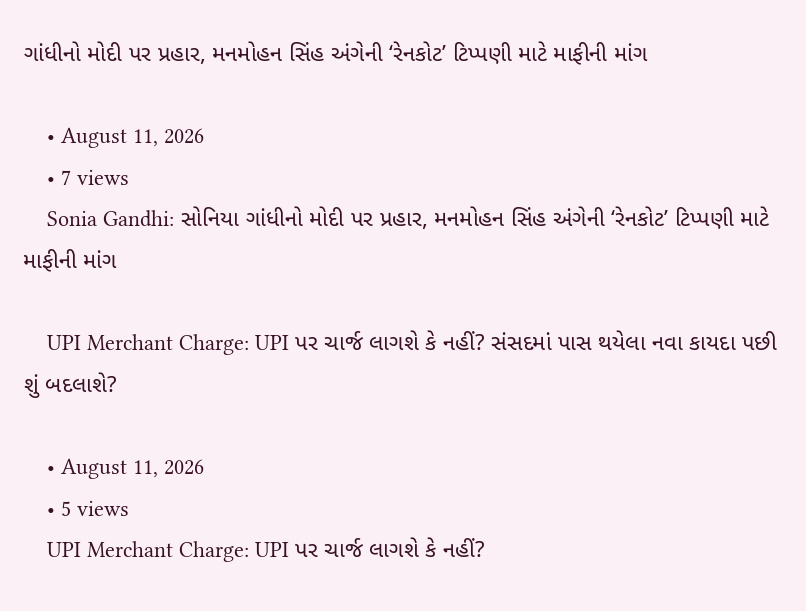ગાંધીનો મોદી પર પ્રહાર, મનમોહન સિંહ અંગેની ‘રેનકોટ’ ટિપ્પણી માટે માફીની માંગ

    • August 11, 2026
    • 7 views
    Sonia Gandhi: સોનિયા ગાંધીનો મોદી પર પ્રહાર, મનમોહન સિંહ અંગેની ‘રેનકોટ’ ટિપ્પણી માટે માફીની માંગ

    UPI Merchant Charge: UPI પર ચાર્જ લાગશે કે નહીં? સંસદમાં પાસ થયેલા નવા કાયદા પછી શું બદલાશે?

    • August 11, 2026
    • 5 views
    UPI Merchant Charge: UPI પર ચાર્જ લાગશે કે નહીં?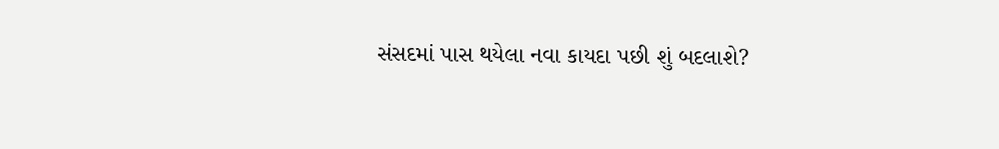સંસદમાં પાસ થયેલા નવા કાયદા પછી શું બદલાશે?